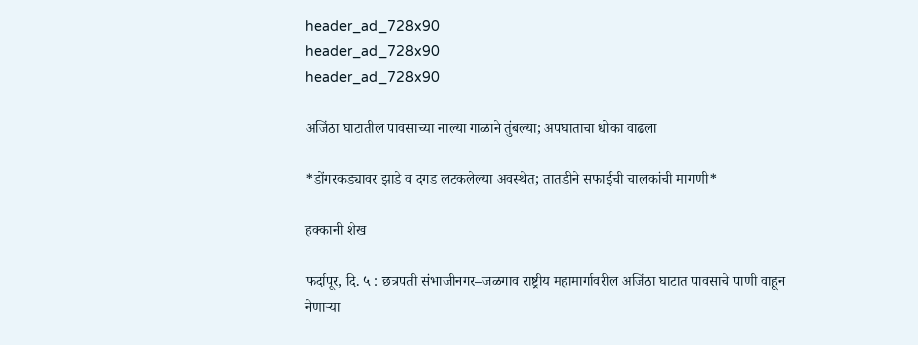header_ad_728x90
header_ad_728x90
header_ad_728x90

अजिंठा घाटातील पावसाच्या नाल्या गाळाने तुंबल्या; अपघाताचा धोका वाढला

*डोंगरकड्यावर झाडे व दगड लटकलेल्या अवस्थेत; तातडीने सफाईची चालकांची मागणी*

हक्कानी शेख

फर्दापूर, दि. ५ : छत्रपती संभाजीनगर–जळगाव राष्ट्रीय महामार्गावरील अजिंठा घाटात पावसाचे पाणी वाहून नेणाऱ्या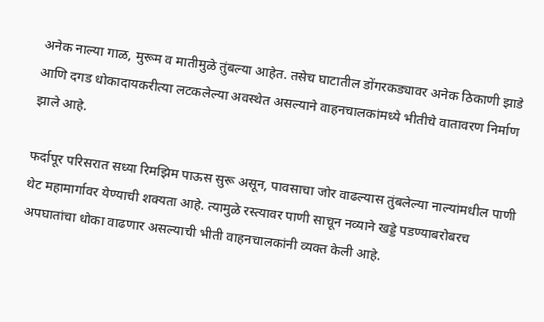अनेक नाल्या गाळ, मुरूम व मातीमुळे तुंबल्या आहेत. तसेच घाटातील डोंगरकड्यावर अनेक ठिकाणी झाडे आणि दगड धोकादायकरीत्या लटकलेल्या अवस्थेत असल्याने वाहनचालकांमध्ये भीतीचे वातावरण निर्माण झाले आहे.

फर्दापूर परिसरात सध्या रिमझिम पाऊस सुरू असून, पावसाचा जोर वाढल्यास तुंबलेल्या नाल्यांमधील पाणी थेट महामार्गावर येण्याची शक्यता आहे. त्यामुळे रस्त्यावर पाणी साचून नव्याने खड्डे पडण्याबरोबरच अपघातांचा धोका वाढणार असल्याची भीती वाहनचालकांनी व्यक्त केली आहे.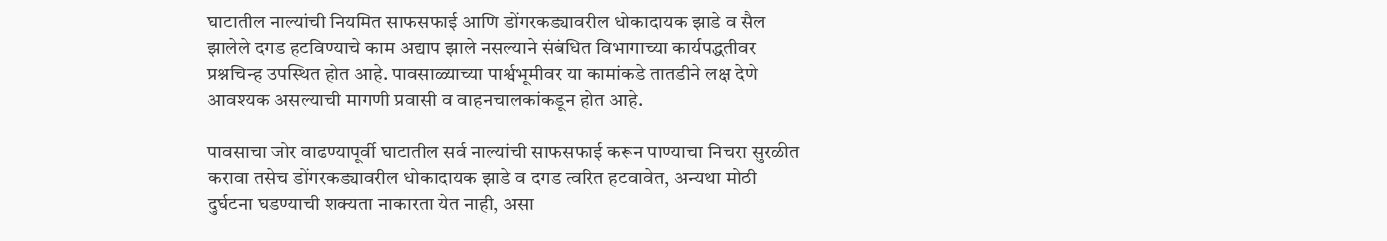घाटातील नाल्यांची नियमित साफसफाई आणि डोंगरकड्यावरील धोकादायक झाडे व सैल झालेले दगड हटविण्याचे काम अद्याप झाले नसल्याने संबंधित विभागाच्या कार्यपद्धतीवर प्रश्नचिन्ह उपस्थित होत आहे. पावसाळ्याच्या पार्श्वभूमीवर या कामांकडे तातडीने लक्ष देणे आवश्यक असल्याची मागणी प्रवासी व वाहनचालकांकडून होत आहे.

पावसाचा जोर वाढण्यापूर्वी घाटातील सर्व नाल्यांची साफसफाई करून पाण्याचा निचरा सुरळीत करावा तसेच डोंगरकड्यावरील धोकादायक झाडे व दगड त्वरित हटवावेत, अन्यथा मोठी दुर्घटना घडण्याची शक्यता नाकारता येत नाही, असा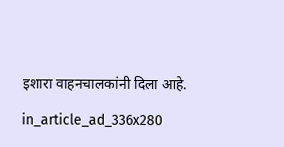इशारा वाहनचालकांनी दिला आहे.

in_article_ad_336x280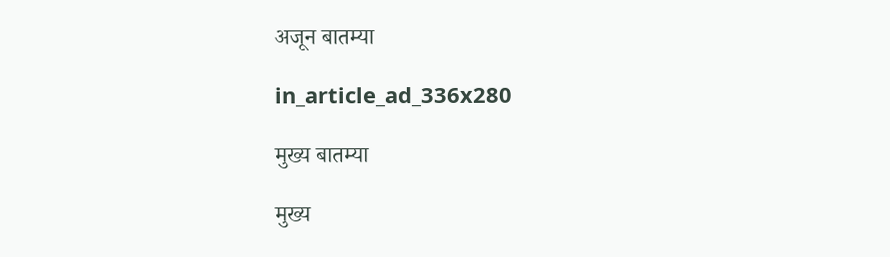अजून बातम्या

in_article_ad_336x280

मुख्य बातम्या

मुख्य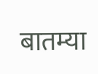बातम्या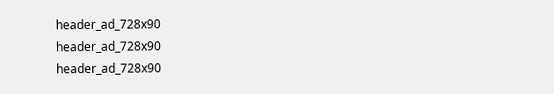header_ad_728x90
header_ad_728x90
header_ad_728x90